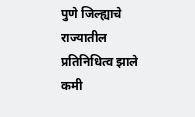पुणे जिल्ह्याचे राज्यातील प्रतिनिधित्व झाले कमी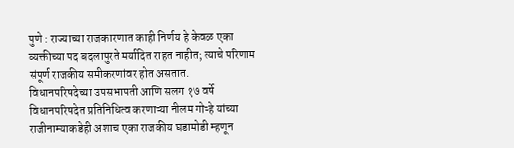पुणे : राज्याच्या राजकारणात काही निर्णय हे केवळ एका व्यक्तीच्या पद बदलापुरते मर्यादित राहत नाहीत; त्याचे परिणाम संपूर्ण राजकीय समीकरणांवर होत असतात.
विधानपरिषदेच्या उपसभापती आणि सलग १७ वर्षे विधानपरिषदेत प्रतिनिधित्व करणाऱ्या नीलम गोऱ्हे यांच्या राजीनाम्याकडेही अशाच एका राजकीय घडामोडी म्हणून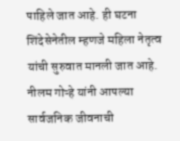पाहिले जात आहे. ही घटना शिंदेसेनेतील म्हणजे महिला नेतृत्व यांची सुरुवात मानली जात आहे.
नीलम गोऱ्हे यांनी आपल्या सार्वजनिक जीवनाची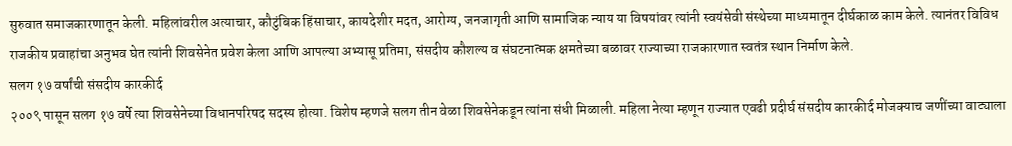सुरुवात समाजकारणातून केली. महिलांवरील अत्याचार, कौटुंबिक हिंसाचार, कायदेशीर मदत, आरोग्य, जनजागृती आणि सामाजिक न्याय या विषयांवर त्यांनी स्वयंसेवी संस्थेच्या माध्यमातून दीर्घकाळ काम केले. त्यानंतर विविध राजकीय प्रवाहांचा अनुभव घेत त्यांनी शिवसेनेत प्रवेश केला आणि आपल्या अभ्यासू प्रतिमा, संसदीय कौशल्य व संघटनात्मक क्षमतेच्या बळावर राज्याच्या राजकारणात स्वतंत्र स्थान निर्माण केले.
सलग १७ वर्षांची संसदीय कारकीर्द
२००९ पासून सलग १७ वर्षे त्या शिवसेनेच्या विधानपरिषद सदस्य होत्या. विशेष म्हणजे सलग तीन वेळा शिवसेनेकडून त्यांना संधी मिळाली. महिला नेत्या म्हणून राज्यात एवढी प्रदीर्घ संसदीय कारकीर्द मोजक्याच जणींच्या वाट्याला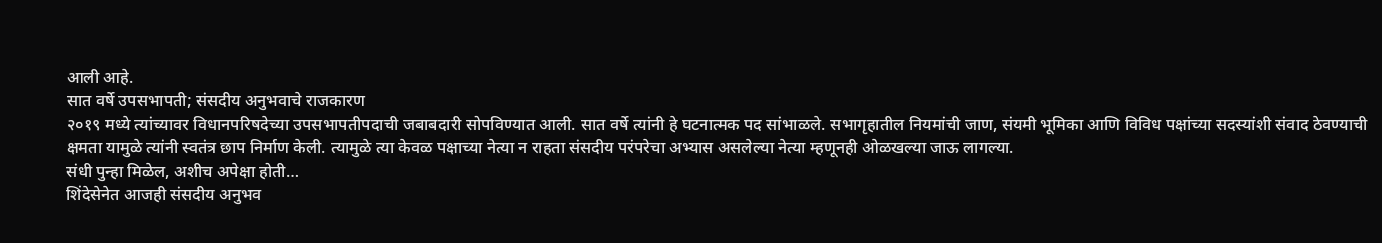आली आहे.
सात वर्षे उपसभापती; संसदीय अनुभवाचे राजकारण
२०१९ मध्ये त्यांच्यावर विधानपरिषदेच्या उपसभापतीपदाची जबाबदारी सोपविण्यात आली. सात वर्षे त्यांनी हे घटनात्मक पद सांभाळले. सभागृहातील नियमांची जाण, संयमी भूमिका आणि विविध पक्षांच्या सदस्यांशी संवाद ठेवण्याची क्षमता यामुळे त्यांनी स्वतंत्र छाप निर्माण केली. त्यामुळे त्या केवळ पक्षाच्या नेत्या न राहता संसदीय परंपरेचा अभ्यास असलेल्या नेत्या म्हणूनही ओळखल्या जाऊ लागल्या.
संधी पुन्हा मिळेल, अशीच अपेक्षा होती…
शिंदेसेनेत आजही संसदीय अनुभव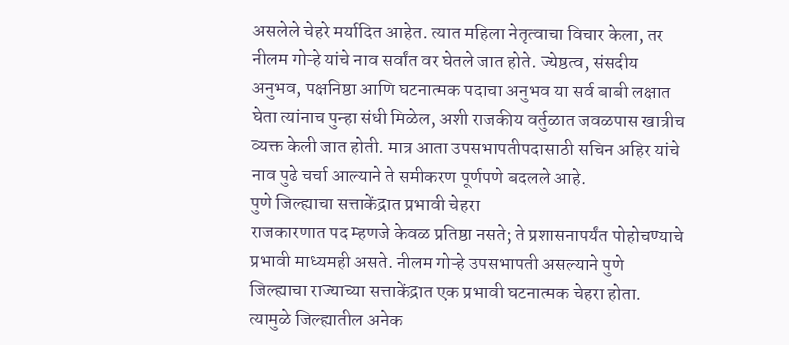असलेले चेहरे मर्यादित आहेत. त्यात महिला नेतृत्वाचा विचार केला, तर नीलम गोऱ्हे यांचे नाव सर्वांत वर घेतले जात होते. ज्येष्ठत्व, संसदीय अनुभव, पक्षनिष्ठा आणि घटनात्मक पदाचा अनुभव या सर्व बाबी लक्षात घेता त्यांनाच पुन्हा संधी मिळेल, अशी राजकीय वर्तुळात जवळपास खात्रीच व्यक्त केली जात होती. मात्र आता उपसभापतीपदासाठी सचिन अहिर यांचे नाव पुढे चर्चा आल्याने ते समीकरण पूर्णपणे बदलले आहे.
पुणे जिल्ह्याचा सत्ताकेंद्रात प्रभावी चेहरा
राजकारणात पद म्हणजे केवळ प्रतिष्ठा नसते; ते प्रशासनापर्यंत पोहोचण्याचे प्रभावी माध्यमही असते. नीलम गोऱ्हे उपसभापती असल्याने पुणे जिल्ह्याचा राज्याच्या सत्ताकेंद्रात एक प्रभावी घटनात्मक चेहरा होता. त्यामुळे जिल्ह्यातील अनेक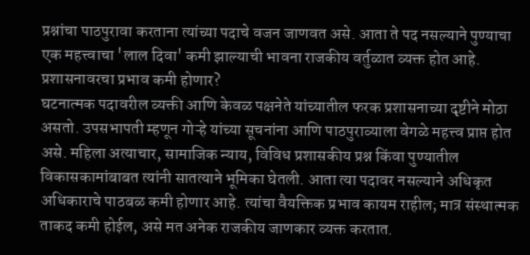प्रश्नांचा पाठपुरावा करताना त्यांच्या पदाचे वजन जाणवत असे. आता ते पद नसल्याने पुण्याचा एक महत्त्वाचा 'लाल दिवा' कमी झाल्याची भावना राजकीय वर्तुळात व्यक्त होत आहे.
प्रशासनावरचा प्रभाव कमी होणार?
घटनात्मक पदावरील व्यक्ती आणि केवळ पक्षनेते यांच्यातील फरक प्रशासनाच्या दृष्टीने मोठा असतो. उपसभापती म्हणून गोऱ्हे यांच्या सूचनांना आणि पाठपुराव्याला वेगळे महत्त्व प्राप्त होत असे. महिला अत्याचार, सामाजिक न्याय, विविध प्रशासकीय प्रश्न किंवा पुण्यातील विकासकामांबाबत त्यांनी सातत्याने भूमिका घेतली. आता त्या पदावर नसल्याने अधिकृत अधिकाराचे पाठबळ कमी होणार आहे. त्यांचा वैयक्तिक प्रभाव कायम राहील; मात्र संस्थात्मक ताकद कमी होईल, असे मत अनेक राजकीय जाणकार व्यक्त करतात.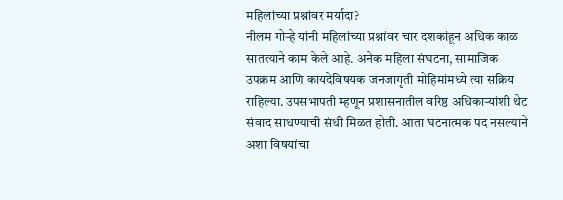महिलांच्या प्रश्नांवर मर्यादा?
नीलम गोऱ्हे यांनी महिलांच्या प्रश्नांवर चार दशकांहून अधिक काळ सातत्याने काम केले आहे. अनेक महिला संघटना, सामाजिक उपक्रम आणि कायदेविषयक जनजागृती मोहिमांमध्ये त्या सक्रिय राहिल्या. उपसभापती म्हणून प्रशासनातील वरिष्ठ अधिकाऱ्यांशी थेट संवाद साधण्याची संधी मिळत होती. आता घटनात्मक पद नसल्याने अशा विषयांचा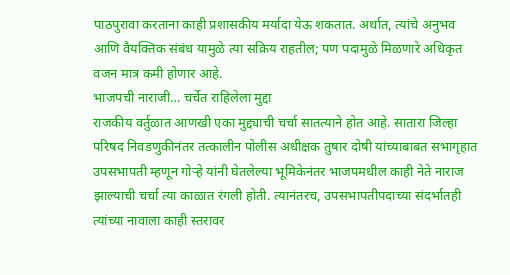पाठपुरावा करताना काही प्रशासकीय मर्यादा येऊ शकतात. अर्थात, त्यांचे अनुभव आणि वैयक्तिक संबंध यामुळे त्या सक्रिय राहतील; पण पदामुळे मिळणारे अधिकृत वजन मात्र कमी होणार आहे.
भाजपची नाराजी… चर्चेत राहिलेला मुद्दा
राजकीय वर्तुळात आणखी एका मुद्द्याची चर्चा सातत्याने होत आहे. सातारा जिल्हा परिषद निवडणुकीनंतर तत्कालीन पोलीस अधीक्षक तुषार दोषी यांच्याबाबत सभागृहात उपसभापती म्हणून गोऱ्हे यांनी घेतलेल्या भूमिकेनंतर भाजपमधील काही नेते नाराज झाल्याची चर्चा त्या काळात रंगली होती. त्यानंतरच, उपसभापतीपदाच्या संदर्भातही त्यांच्या नावाला काही स्तरावर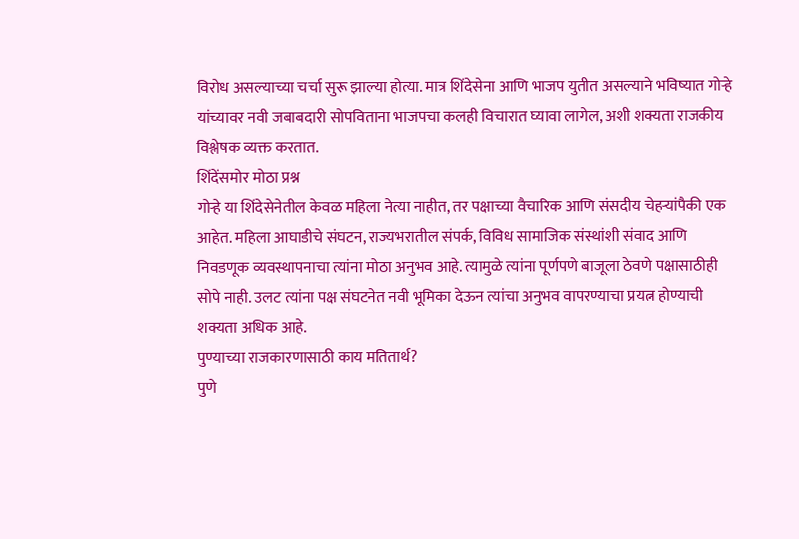विरोध असल्याच्या चर्चा सुरू झाल्या होत्या. मात्र शिंदेसेना आणि भाजप युतीत असल्याने भविष्यात गोऱ्हे यांच्यावर नवी जबाबदारी सोपविताना भाजपचा कलही विचारात घ्यावा लागेल, अशी शक्यता राजकीय विश्लेषक व्यक्त करतात.
शिंदेंसमोर मोठा प्रश्न
गोऱ्हे या शिंदेसेनेतील केवळ महिला नेत्या नाहीत, तर पक्षाच्या वैचारिक आणि संसदीय चेहऱ्यांपैकी एक आहेत. महिला आघाडीचे संघटन, राज्यभरातील संपर्क, विविध सामाजिक संस्थांशी संवाद आणि निवडणूक व्यवस्थापनाचा त्यांना मोठा अनुभव आहे. त्यामुळे त्यांना पूर्णपणे बाजूला ठेवणे पक्षासाठीही सोपे नाही. उलट त्यांना पक्ष संघटनेत नवी भूमिका देऊन त्यांचा अनुभव वापरण्याचा प्रयत्न होण्याची शक्यता अधिक आहे.
पुण्याच्या राजकारणासाठी काय मतितार्थ?
पुणे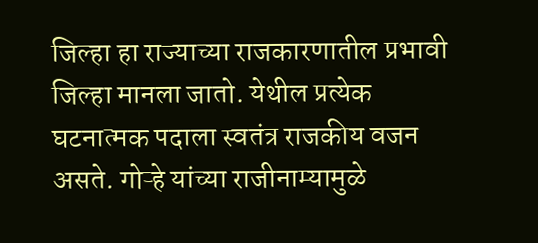जिल्हा हा राज्याच्या राजकारणातील प्रभावी जिल्हा मानला जातो. येथील प्रत्येक घटनात्मक पदाला स्वतंत्र राजकीय वजन असते. गोऱ्हे यांच्या राजीनाम्यामुळे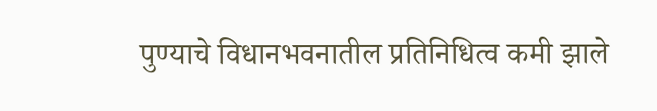पुण्याचे विधानभवनातील प्रतिनिधित्व कमी झाले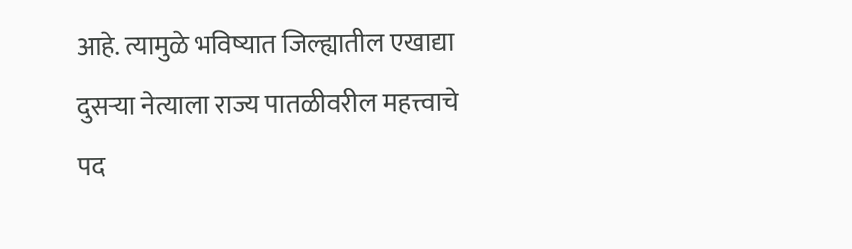आहे. त्यामुळे भविष्यात जिल्ह्यातील एखाद्या दुसऱ्या नेत्याला राज्य पातळीवरील महत्त्वाचे पद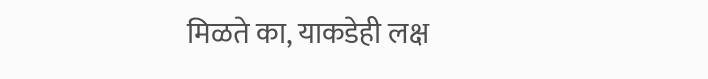मिळते का, याकडेही लक्ष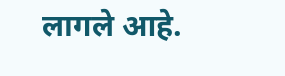लागले आहे.